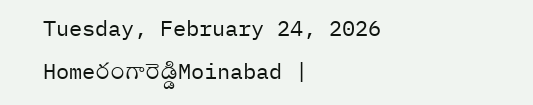Tuesday, February 24, 2026
Homeరంగారెడ్డిMoinabad |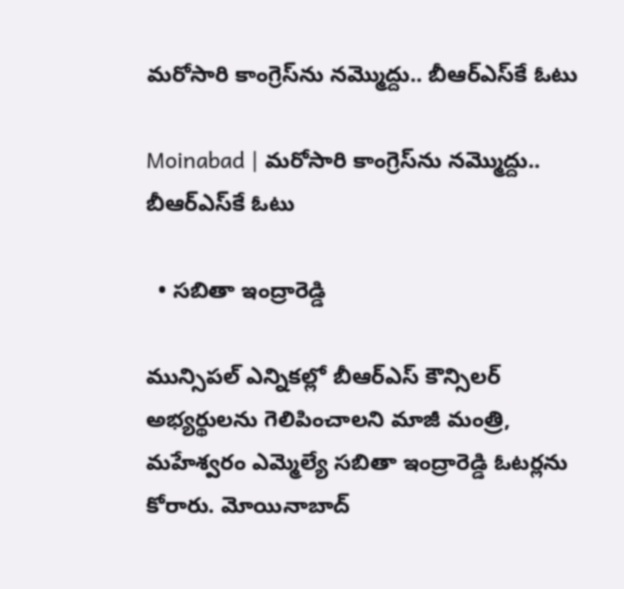మరోసారి కాంగ్రెస్‌ను నమ్మొద్దు.. బీఆర్ఎస్‌కే ఓటు

Moinabad | మరోసారి కాంగ్రెస్‌ను నమ్మొద్దు.. బీఆర్ఎస్‌కే ఓటు

  • సబితా ఇంద్రారెడ్డి

మున్సిపల్ ఎన్నికల్లో బీఆర్ఎస్ కౌన్సిలర్ అభ్యర్థులను గెలిపించాలని మాజీ మంత్రి, మహేశ్వరం ఎమ్మెల్యే సబితా ఇంద్రారెడ్డి ఓటర్లను కోరారు. మోయినాబాద్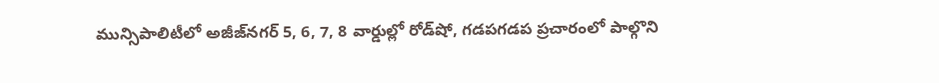మున్సిపాలిటీలో అజీజ్‌నగర్ 5, 6, 7, 8 వార్డుల్లో రోడ్‌షో, గడపగడప ప్రచారంలో పాల్గొని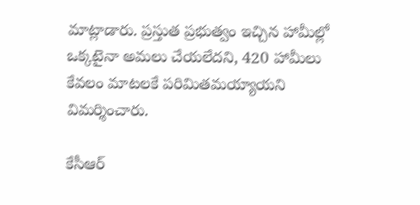మాట్లాడారు. ప్రస్తుత ప్రభుత్వం ఇచ్చిన హామీల్లో ఒక్కటైనా అమలు చేయలేదని, 420 హామీలు కేవలం మాటలకే పరిమితమయ్యాయని విమర్శించారు.

కేసీఆర్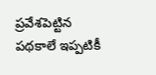ప్రవేశపెట్టిన పథకాలే ఇప్పటికీ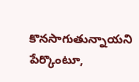కొనసాగుతున్నాయని పేర్కొంటూ,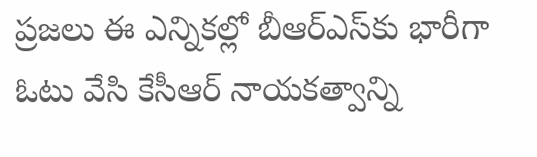ప్రజలు ఈ ఎన్నికల్లో బీఆర్ఎస్‌కు భారీగా ఓటు వేసి కేసీఆర్ నాయకత్వాన్ని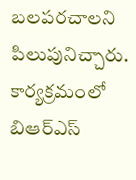బలపరచాలని పిలుపునిచ్చారు. కార్యక్రమంలో బిఆర్ఎస్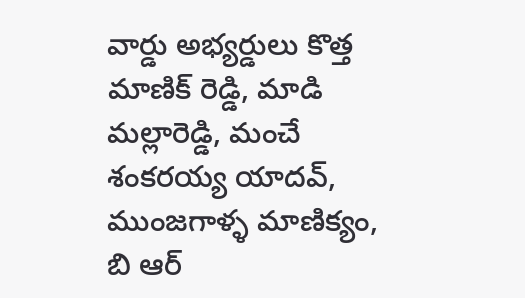వార్డు అభ్యర్డులు కొత్త మాణిక్ రెడ్డి, మాడి మల్లారెడ్డి, మంచే శంకరయ్య యాదవ్, ముంజగాళ్ళ మాణిక్యం, బి ఆర్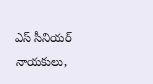ఎస్ సీనియర్ నాయకులు,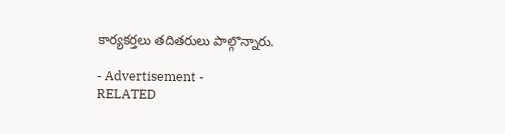కార్యకర్తలు తదితరులు పాల్గొన్నారు.

- Advertisement -
RELATED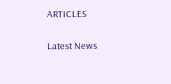ARTICLES

Latest News